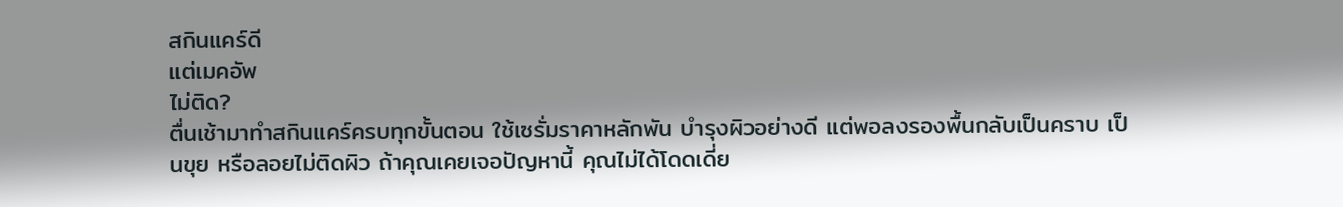สกินแคร์ดี
แต่เมคอัพ
ไม่ติด?
ตื่นเช้ามาทำสกินแคร์ครบทุกขั้นตอน ใช้เซรั่มราคาหลักพัน บำรุงผิวอย่างดี แต่พอลงรองพื้นกลับเป็นคราบ เป็นขุย หรือลอยไม่ติดผิว ถ้าคุณเคยเจอปัญหานี้ คุณไม่ได้โดดเดี่ย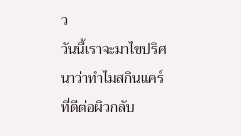ว
วันนี้เราจะมาไขปริศนาว่าทำไมสกินแคร์ที่ดีต่อผิวกลับ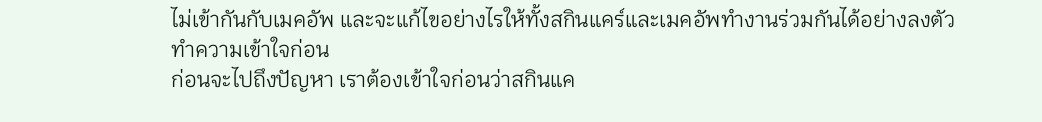ไม่เข้ากันกับเมคอัพ และจะแก้ไขอย่างไรให้ทั้งสกินแคร์และเมคอัพทำงานร่วมกันได้อย่างลงตัว
ทำความเข้าใจก่อน
ก่อนจะไปถึงปัญหา เราต้องเข้าใจก่อนว่าสกินแค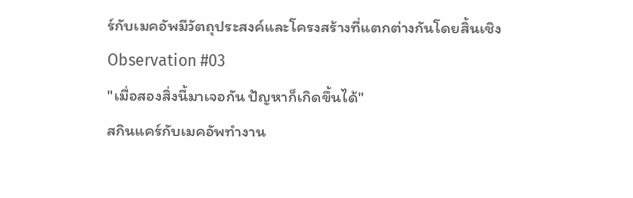ร์กับเมคอัพมีวัตถุประสงค์และโครงสร้างที่แตกต่างกันโดยสิ้นเชิง
Observation #03
"เมื่อสองสิ่งนี้มาเจอกัน ปัญหาก็เกิดขึ้นได้"
สกินแคร์กับเมคอัพทำงาน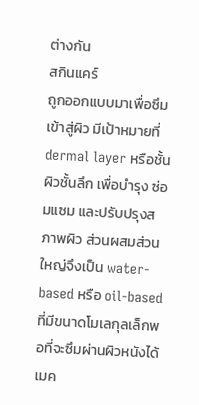ต่างกัน
สกินแคร์
ถูกออกแบบมาเพื่อซึมเข้าสู่ผิว มีเป้าหมายที่ dermal layer หรือชั้นผิวชั้นลึก เพื่อบำรุง ซ่อมแซม และปรับปรุงสภาพผิว ส่วนผสมส่วนใหญ่จึงเป็น water-based หรือ oil-based ที่มีขนาดโมเลกุลเล็กพอที่จะซึมผ่านผิวหนังได้
เมค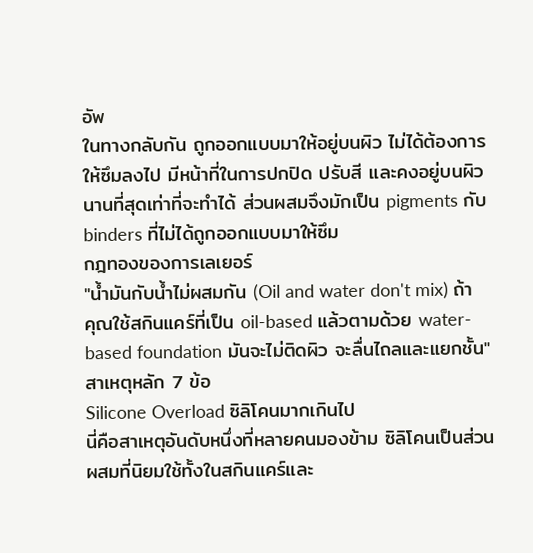อัพ
ในทางกลับกัน ถูกออกแบบมาให้อยู่บนผิว ไม่ได้ต้องการให้ซึมลงไป มีหน้าที่ในการปกปิด ปรับสี และคงอยู่บนผิวนานที่สุดเท่าที่จะทำได้ ส่วนผสมจึงมักเป็น pigments กับ binders ที่ไม่ได้ถูกออกแบบมาให้ซึม
กฎทองของการเลเยอร์
"น้ำมันกับน้ำไม่ผสมกัน (Oil and water don't mix) ถ้าคุณใช้สกินแคร์ที่เป็น oil-based แล้วตามด้วย water-based foundation มันจะไม่ติดผิว จะลื่นไถลและแยกชั้น"
สาเหตุหลัก 7 ข้อ
Silicone Overload ซิลิโคนมากเกินไป
นี่คือสาเหตุอันดับหนึ่งที่หลายคนมองข้าม ซิลิโคนเป็นส่วนผสมที่นิยมใช้ทั้งในสกินแคร์และ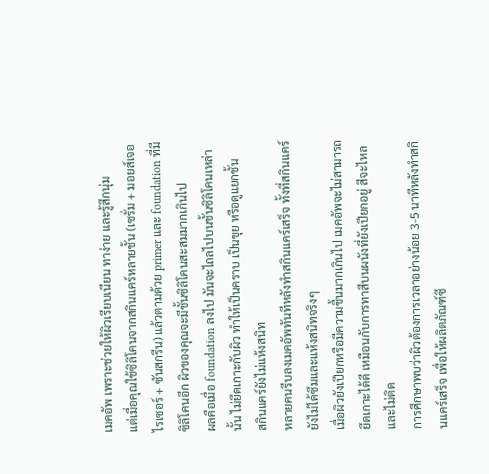เมคอัพ เพราะช่วยให้ผิวเรียบเนียน ทาง่าย และรู้สึกนุ่ม
แต่เมื่อคุณใช้ซิลิโคนจากสกินแคร์หลายชั้น (เซรั่ม + มอยส์เจอไรเซอร์ + ซันสกรีน) แล้วตามด้วย primer และ foundation ที่มีซิลิโคนอีก ผิวของคุณจะมีชั้นซิลิโคนสะสมมากเกินไป
ผลคือเมื่อ foundation ลงไป มันจะไถลไปบนชั้นซิลิโคนเหล่านั้น ไม่ยึดเกาะกับผิว ทำให้เป็นคราบ เป็นขุย หรือดูแยกชั้น
สกินแคร์ยังไม่แห้งสนิท
หลายคนรีบลงเมคอัพทันทีหลังทำสกินแคร์เสร็จ ทั้งที่สกินแคร์ยังไม่ได้ซึมและแห้งสนิทจริงๆ
เมื่อผิวยังเปียกหรือมีความชื้นมากเกินไป เมคอัพจะไม่สามารถยึดเกาะได้ดี เหมือนกับการทาสีบนผนังที่ยังเปียกอยู่ สีจะไหลและไม่ติด
การศึกษาพบว่าผิวต้องการเวลาอย่างน้อย 3-5 นาทีหลังทำสกินแคร์เสร็จ เพื่อให้ผลิตภัณฑ์ซึ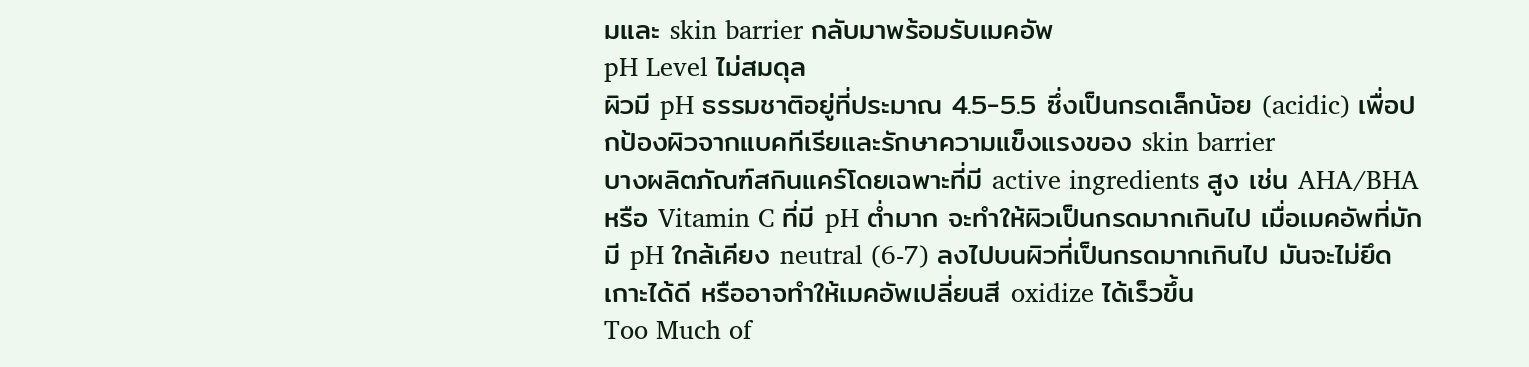มและ skin barrier กลับมาพร้อมรับเมคอัพ
pH Level ไม่สมดุล
ผิวมี pH ธรรมชาติอยู่ที่ประมาณ 4.5-5.5 ซึ่งเป็นกรดเล็กน้อย (acidic) เพื่อปกป้องผิวจากแบคทีเรียและรักษาความแข็งแรงของ skin barrier
บางผลิตภัณฑ์สกินแคร์โดยเฉพาะที่มี active ingredients สูง เช่น AHA/BHA หรือ Vitamin C ที่มี pH ต่ำมาก จะทำให้ผิวเป็นกรดมากเกินไป เมื่อเมคอัพที่มักมี pH ใกล้เคียง neutral (6-7) ลงไปบนผิวที่เป็นกรดมากเกินไป มันจะไม่ยึดเกาะได้ดี หรืออาจทำให้เมคอัพเปลี่ยนสี oxidize ได้เร็วขึ้น
Too Much of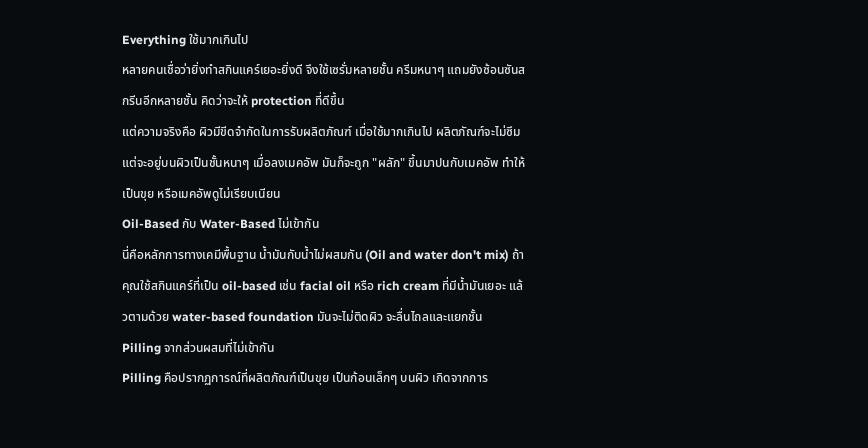Everything ใช้มากเกินไป
หลายคนเชื่อว่ายิ่งทำสกินแคร์เยอะยิ่งดี จึงใช้เซรั่มหลายชั้น ครีมหนาๆ แถมยังซ้อนซันสกรีนอีกหลายชั้น คิดว่าจะให้ protection ที่ดีขึ้น
แต่ความจริงคือ ผิวมีขีดจำกัดในการรับผลิตภัณฑ์ เมื่อใช้มากเกินไป ผลิตภัณฑ์จะไม่ซึม แต่จะอยู่บนผิวเป็นชั้นหนาๆ เมื่อลงเมคอัพ มันก็จะถูก "ผลัก" ขึ้นมาปนกับเมคอัพ ทำให้เป็นขุย หรือเมคอัพดูไม่เรียบเนียน
Oil-Based กับ Water-Based ไม่เข้ากัน
นี่คือหลักการทางเคมีพื้นฐาน น้ำมันกับน้ำไม่ผสมกัน (Oil and water don't mix) ถ้าคุณใช้สกินแคร์ที่เป็น oil-based เช่น facial oil หรือ rich cream ที่มีน้ำมันเยอะ แล้วตามด้วย water-based foundation มันจะไม่ติดผิว จะลื่นไถลและแยกชั้น
Pilling จากส่วนผสมที่ไม่เข้ากัน
Pilling คือปรากฏการณ์ที่ผลิตภัณฑ์เป็นขุย เป็นก้อนเล็กๆ บนผิว เกิดจากการ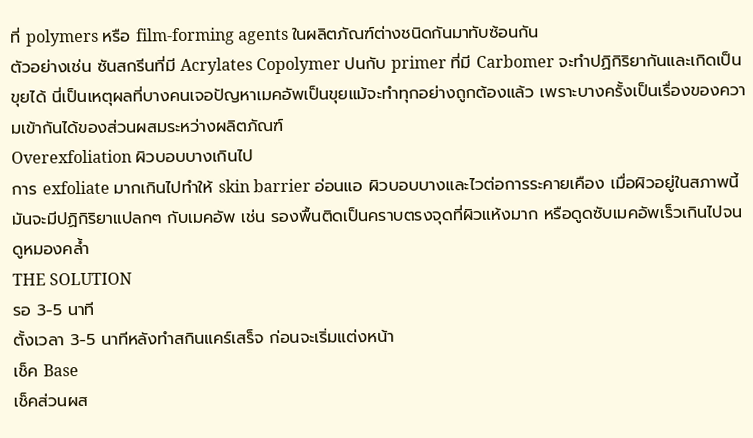ที่ polymers หรือ film-forming agents ในผลิตภัณฑ์ต่างชนิดกันมาทับซ้อนกัน
ตัวอย่างเช่น ซันสกรีนที่มี Acrylates Copolymer ปนกับ primer ที่มี Carbomer จะทำปฏิกิริยากันและเกิดเป็นขุยได้ นี่เป็นเหตุผลที่บางคนเจอปัญหาเมคอัพเป็นขุยแม้จะทำทุกอย่างถูกต้องแล้ว เพราะบางครั้งเป็นเรื่องของความเข้ากันได้ของส่วนผสมระหว่างผลิตภัณฑ์
Overexfoliation ผิวบอบบางเกินไป
การ exfoliate มากเกินไปทำให้ skin barrier อ่อนแอ ผิวบอบบางและไวต่อการระคายเคือง เมื่อผิวอยู่ในสภาพนี้ มันจะมีปฏิกิริยาแปลกๆ กับเมคอัพ เช่น รองพื้นติดเป็นคราบตรงจุดที่ผิวแห้งมาก หรือดูดซับเมคอัพเร็วเกินไปจนดูหมองคล้ำ
THE SOLUTION
รอ 3-5 นาที
ตั้งเวลา 3-5 นาทีหลังทำสกินแคร์เสร็จ ก่อนจะเริ่มแต่งหน้า
เช็ค Base
เช็คส่วนผส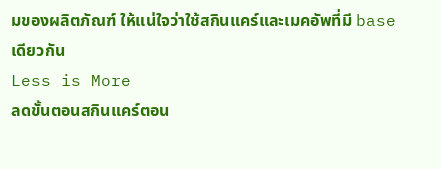มของผลิตภัณฑ์ ให้แน่ใจว่าใช้สกินแคร์และเมคอัพที่มี base เดียวกัน
Less is More
ลดขั้นตอนสกินแคร์ตอน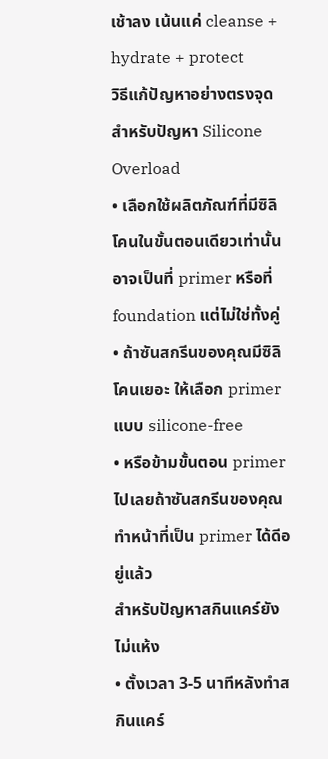เช้าลง เน้นแค่ cleanse + hydrate + protect
วิธีแก้ปัญหาอย่างตรงจุด
สำหรับปัญหา Silicone Overload
• เลือกใช้ผลิตภัณฑ์ที่มีซิลิโคนในขั้นตอนเดียวเท่านั้น อาจเป็นที่ primer หรือที่ foundation แต่ไม่ใช่ทั้งคู่
• ถ้าซันสกรีนของคุณมีซิลิโคนเยอะ ให้เลือก primer แบบ silicone-free
• หรือข้ามขั้นตอน primer ไปเลยถ้าซันสกรีนของคุณทำหน้าที่เป็น primer ได้ดีอยู่แล้ว
สำหรับปัญหาสกินแคร์ยังไม่แห้ง
• ตั้งเวลา 3-5 นาทีหลังทำสกินแคร์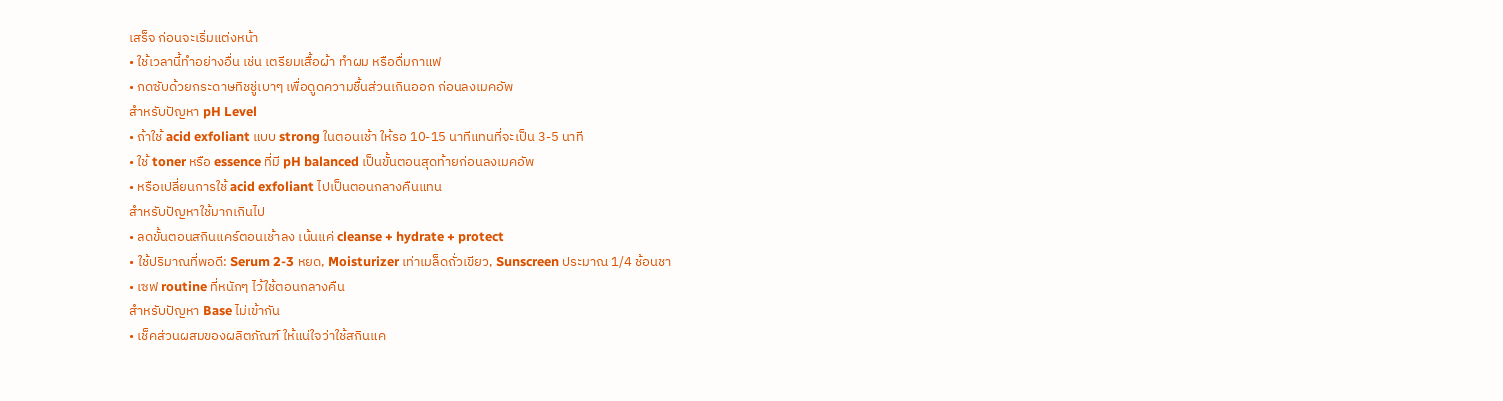เสร็จ ก่อนจะเริ่มแต่งหน้า
• ใช้เวลานี้ทำอย่างอื่น เช่น เตรียมเสื้อผ้า ทำผม หรือดื่มกาแฟ
• กดซับด้วยกระดาษทิชชู่เบาๆ เพื่อดูดความชื้นส่วนเกินออก ก่อนลงเมคอัพ
สำหรับปัญหา pH Level
• ถ้าใช้ acid exfoliant แบบ strong ในตอนเช้า ให้รอ 10-15 นาทีแทนที่จะเป็น 3-5 นาที
• ใช้ toner หรือ essence ที่มี pH balanced เป็นขั้นตอนสุดท้ายก่อนลงเมคอัพ
• หรือเปลี่ยนการใช้ acid exfoliant ไปเป็นตอนกลางคืนแทน
สำหรับปัญหาใช้มากเกินไป
• ลดขั้นตอนสกินแคร์ตอนเช้าลง เน้นแค่ cleanse + hydrate + protect
• ใช้ปริมาณที่พอดี: Serum 2-3 หยด, Moisturizer เท่าเมล็ดถั่วเขียว, Sunscreen ประมาณ 1/4 ช้อนชา
• เซฟ routine ที่หนักๆ ไว้ใช้ตอนกลางคืน
สำหรับปัญหา Base ไม่เข้ากัน
• เช็คส่วนผสมของผลิตภัณฑ์ ให้แน่ใจว่าใช้สกินแค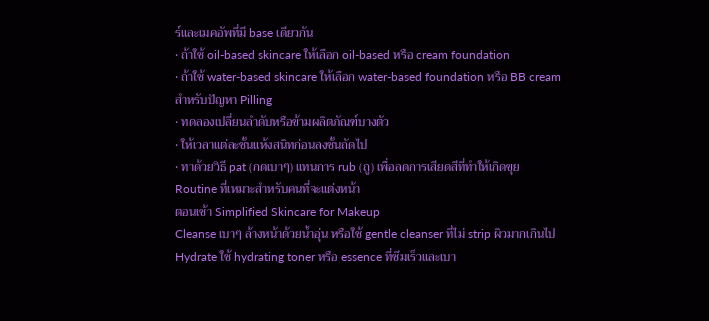ร์และเมคอัพที่มี base เดียวกัน
• ถ้าใช้ oil-based skincare ให้เลือก oil-based หรือ cream foundation
• ถ้าใช้ water-based skincare ให้เลือก water-based foundation หรือ BB cream
สำหรับปัญหา Pilling
• ทดลองเปลี่ยนลำดับหรือข้ามผลิตภัณฑ์บางตัว
• ให้เวลาแต่ละชั้นแห้งสนิทก่อนลงชั้นถัดไป
• ทาด้วยวิธี pat (กดเบาๆ) แทนการ rub (ถู) เพื่อลดการเสียดสีที่ทำให้เกิดขุย
Routine ที่เหมาะสำหรับคนที่จะแต่งหน้า
ตอนเช้า Simplified Skincare for Makeup
Cleanse เบาๆ ล้างหน้าด้วยน้ำอุ่น หรือใช้ gentle cleanser ที่ไม่ strip ผิวมากเกินไป
Hydrate ใช้ hydrating toner หรือ essence ที่ซึมเร็วและเบา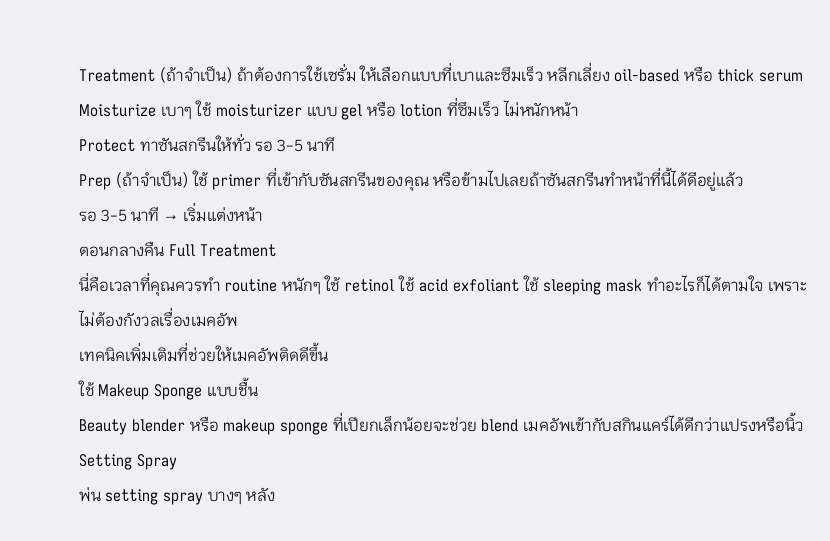Treatment (ถ้าจำเป็น) ถ้าต้องการใช้เซรั่ม ให้เลือกแบบที่เบาและซึมเร็ว หลีกเลี่ยง oil-based หรือ thick serum
Moisturize เบาๆ ใช้ moisturizer แบบ gel หรือ lotion ที่ซึมเร็ว ไม่หนักหน้า
Protect ทาซันสกรีนให้ทั่ว รอ 3-5 นาที
Prep (ถ้าจำเป็น) ใช้ primer ที่เข้ากับซันสกรีนของคุณ หรือข้ามไปเลยถ้าซันสกรีนทำหน้าที่นี้ได้ดีอยู่แล้ว
รอ 3-5 นาที → เริ่มแต่งหน้า
ตอนกลางคืน Full Treatment
นี่คือเวลาที่คุณควรทำ routine หนักๆ ใช้ retinol ใช้ acid exfoliant ใช้ sleeping mask ทำอะไรก็ได้ตามใจ เพราะไม่ต้องกังวลเรื่องเมคอัพ
เทคนิคเพิ่มเติมที่ช่วยให้เมคอัพติดดีขึ้น
ใช้ Makeup Sponge แบบชื้น
Beauty blender หรือ makeup sponge ที่เปียกเล็กน้อยจะช่วย blend เมคอัพเข้ากับสกินแคร์ได้ดีกว่าแปรงหรือนิ้ว
Setting Spray
พ่น setting spray บางๆ หลัง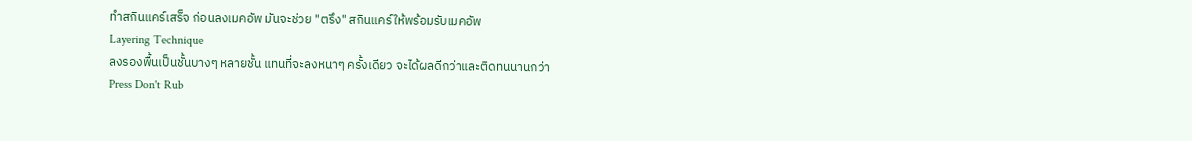ทำสกินแคร์เสร็จ ก่อนลงเมคอัพ มันจะช่วย "ตรึง" สกินแคร์ให้พร้อมรับเมคอัพ
Layering Technique
ลงรองพื้นเป็นชั้นบางๆ หลายชั้น แทนที่จะลงหนาๆ ครั้งเดียว จะได้ผลดีกว่าและติดทนนานกว่า
Press Don't Rub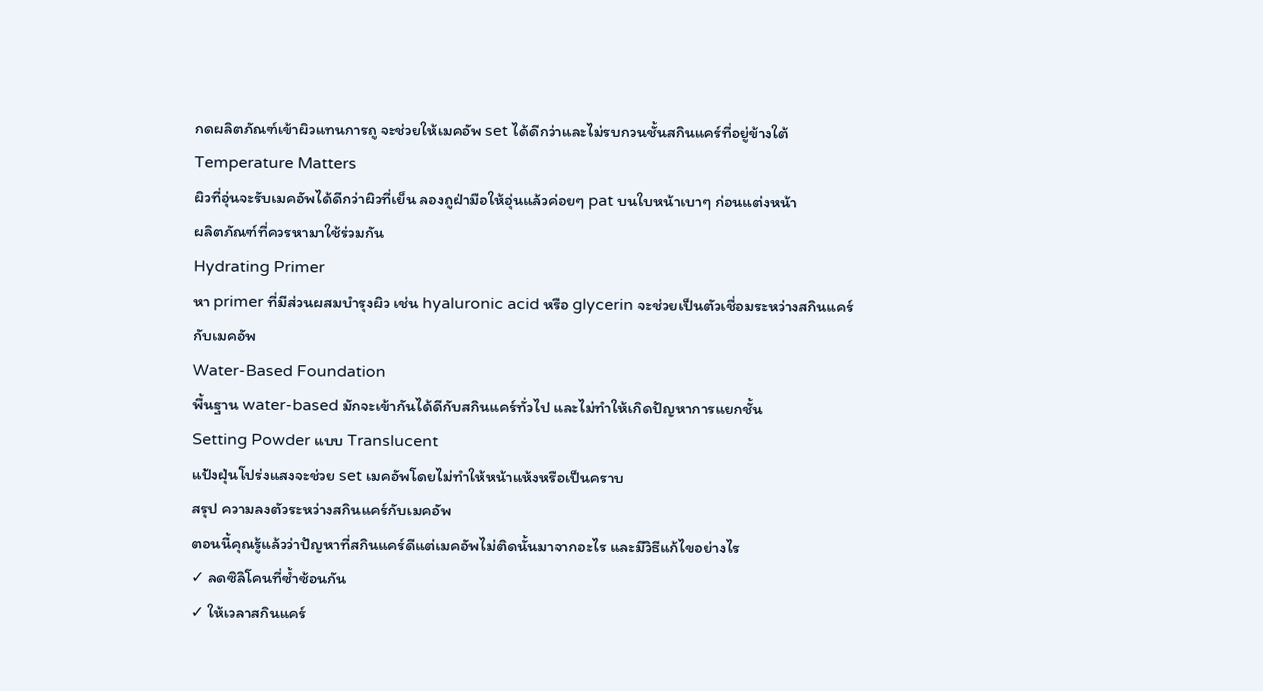กดผลิตภัณฑ์เข้าผิวแทนการถู จะช่วยให้เมคอัพ set ได้ดีกว่าและไม่รบกวนชั้นสกินแคร์ที่อยู่ข้างใต้
Temperature Matters
ผิวที่อุ่นจะรับเมคอัพได้ดีกว่าผิวที่เย็น ลองถูฝ่ามือให้อุ่นแล้วค่อยๆ pat บนใบหน้าเบาๆ ก่อนแต่งหน้า
ผลิตภัณฑ์ที่ควรหามาใช้ร่วมกัน
Hydrating Primer
หา primer ที่มีส่วนผสมบำรุงผิว เช่น hyaluronic acid หรือ glycerin จะช่วยเป็นตัวเชื่อมระหว่างสกินแคร์กับเมคอัพ
Water-Based Foundation
พื้นฐาน water-based มักจะเข้ากันได้ดีกับสกินแคร์ทั่วไป และไม่ทำให้เกิดปัญหาการแยกชั้น
Setting Powder แบบ Translucent
แป้งฝุ่นโปร่งแสงจะช่วย set เมคอัพโดยไม่ทำให้หน้าแห้งหรือเป็นคราบ
สรุป ความลงตัวระหว่างสกินแคร์กับเมคอัพ
ตอนนี้คุณรู้แล้วว่าปัญหาที่สกินแคร์ดีแต่เมคอัพไม่ติดนั้นมาจากอะไร และมีวิธีแก้ไขอย่างไร
✓ ลดซิลิโคนที่ซ้ำซ้อนกัน
✓ ให้เวลาสกินแคร์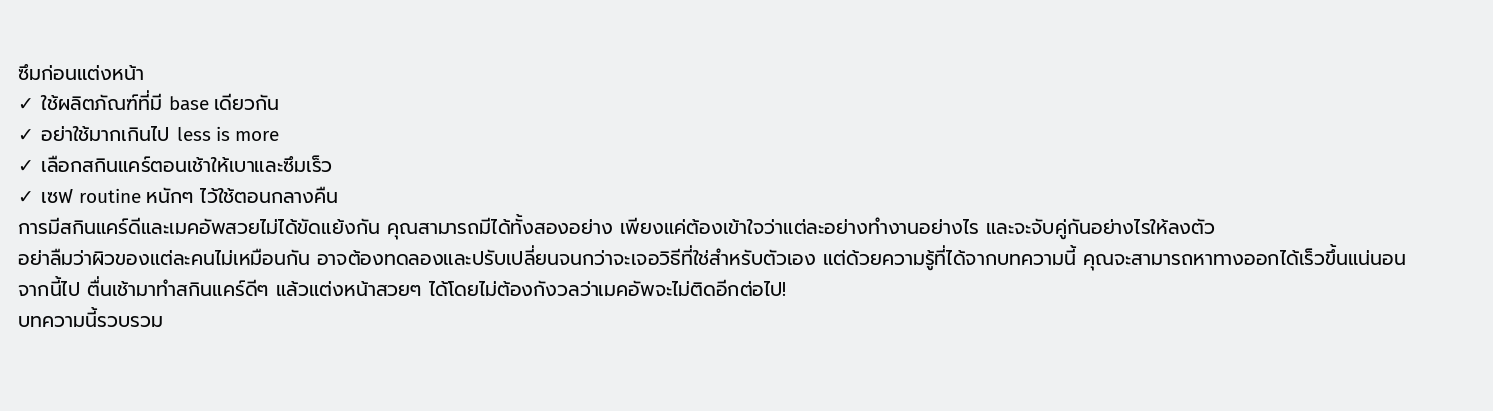ซึมก่อนแต่งหน้า
✓ ใช้ผลิตภัณฑ์ที่มี base เดียวกัน
✓ อย่าใช้มากเกินไป less is more
✓ เลือกสกินแคร์ตอนเช้าให้เบาและซึมเร็ว
✓ เซฟ routine หนักๆ ไว้ใช้ตอนกลางคืน
การมีสกินแคร์ดีและเมคอัพสวยไม่ได้ขัดแย้งกัน คุณสามารถมีได้ทั้งสองอย่าง เพียงแค่ต้องเข้าใจว่าแต่ละอย่างทำงานอย่างไร และจะจับคู่กันอย่างไรให้ลงตัว
อย่าลืมว่าผิวของแต่ละคนไม่เหมือนกัน อาจต้องทดลองและปรับเปลี่ยนจนกว่าจะเจอวิธีที่ใช่สำหรับตัวเอง แต่ด้วยความรู้ที่ได้จากบทความนี้ คุณจะสามารถหาทางออกได้เร็วขึ้นแน่นอน
จากนี้ไป ตื่นเช้ามาทำสกินแคร์ดีๆ แล้วแต่งหน้าสวยๆ ได้โดยไม่ต้องกังวลว่าเมคอัพจะไม่ติดอีกต่อไป!
บทความนี้รวบรวม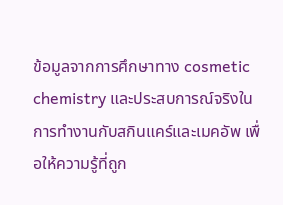ข้อมูลจากการศึกษาทาง cosmetic chemistry และประสบการณ์จริงในการทำงานกับสกินแคร์และเมคอัพ เพื่อให้ความรู้ที่ถูก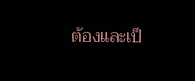ต้องและเป็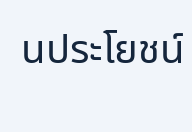นประโยชน์